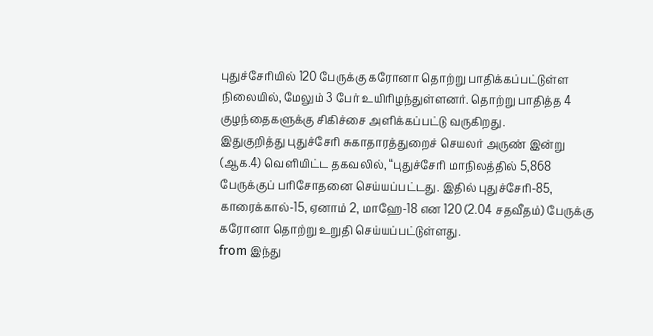புதுச்சேரியில் 120 பேருக்கு கரோனா தொற்று பாதிக்கப்பட்டுள்ள நிலையில், மேலும் 3 பேர் உயிரிழந்துள்ளனர். தொற்று பாதித்த 4 குழந்தைகளுக்கு சிகிச்சை அளிக்கப்பட்டு வருகிறது.
இதுகுறித்து புதுச்சேரி சுகாதாரத்துறைச் செயலர் அருண் இன்று (ஆக.4) வெளியிட்ட தகவலில், ‘‘புதுச்சேரி மாநிலத்தில் 5,868 பேருக்குப் பரிசோதனை செய்யப்பட்டது. இதில் புதுச்சேரி-85, காரைக்கால்-15, ஏனாம் 2, மாஹே-18 என 120 (2.04 சதவீதம்) பேருக்கு கரோனா தொற்று உறுதி செய்யப்பட்டுள்ளது.
from இந்து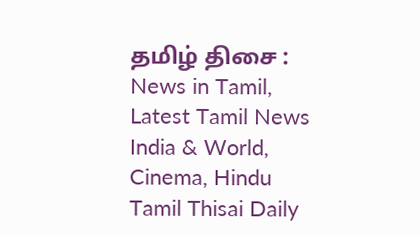தமிழ் திசை : News in Tamil, Latest Tamil News India & World, Cinema, Hindu Tamil Thisai Daily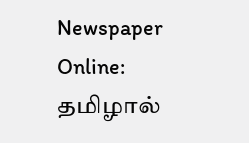Newspaper Online: தமிழால்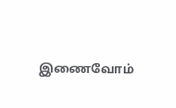இணைவோம்